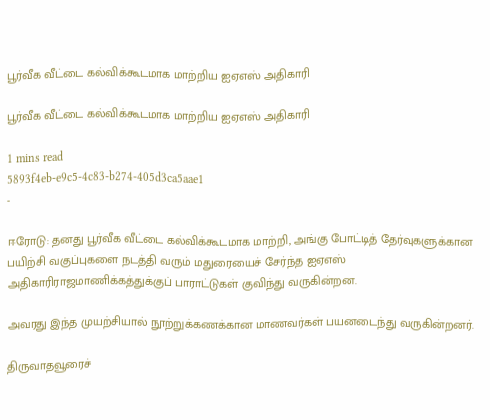பூர்வீக வீட்டை கல்விக்கூடமாக மாற்றிய ஐஏஎஸ் அதிகாரி

பூர்வீக வீட்டை கல்விக்கூடமாக மாற்றிய ஐஏஎஸ் அதிகாரி

1 mins read
5893f4eb-e9c5-4c83-b274-405d3ca5aae1
-

ஈரோடு: தனது பூர்வீக வீட்டை கல்விக்கூடமாக மாற்றி, அங்கு போட்டித் தேர்வுகளுக்கான பயிற்சி வகுப்புகளை நடத்தி வரும் மதுரையைச் சேர்ந்த ஐஏஎஸ் அதிகாரிராஜமாணிக்கத்துக்குப் பாராட்டுகள் குவிந்து வருகின்றன.

அவரது இந்த முயற்சியால் நூற்றுக்கணக்கான மாணவர்கள் பயனடைந்து வருகின்றனர்.

திருவாதவூரைச்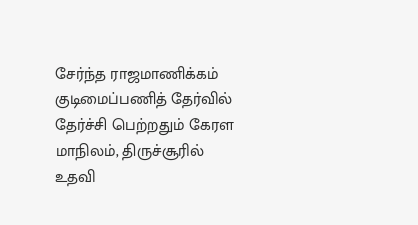சேர்ந்த ராஜமாணிக்கம் குடிமைப்பணித் தேர்வில் தேர்ச்சி பெற்றதும் கேரள மாநிலம், திருச்சூரில் உதவி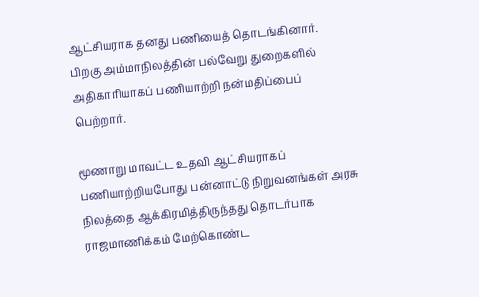ஆட்சியராக தனது பணியைத் தொடங்கினார். பிறகு அம்மாநிலத்தின் பல்வேறு துறைகளில் அதிகாரியாகப் பணியாற்றி நன்மதிப்பைப் பெற்றார்.

மூணாறு மாவட்ட உதவி ஆட்சியராகப் பணியாற்றியபோது பன்னாட்டு நிறுவனங்கள் அரசு நிலத்தை ஆக்கிரமித்திருந்தது தொடர்பாக ராஜமாணிக்கம் மேற்கொண்ட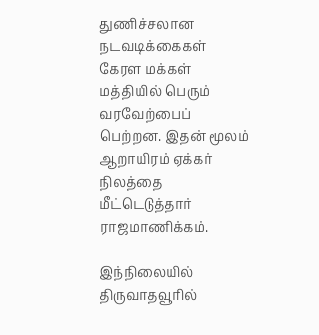துணிச்சலான நடவடிக்கைகள் கேரள மக்கள் மத்தியில் பெரும் வரவேற்பைப் பெற்றன. இதன் மூலம் ஆறாயிரம் ஏக்கர் நிலத்தை மீட்டெடுத்தார் ராஜமாணிக்கம்.

இந்நிலையில் திருவாதவூரில்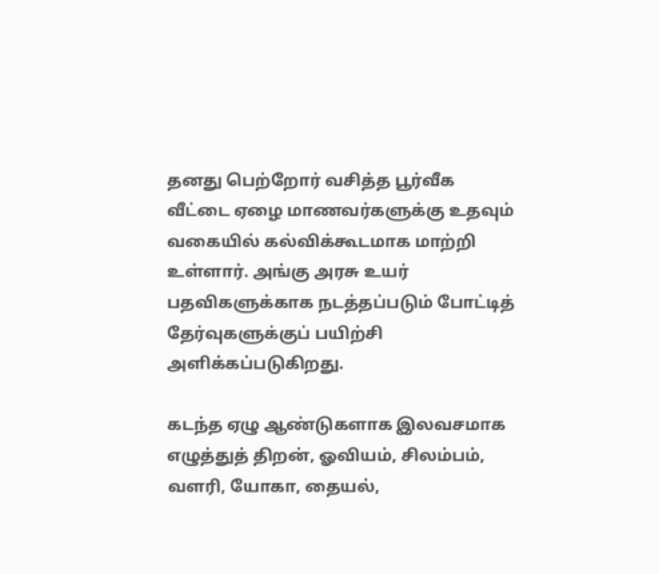தனது பெற்றோர் வசித்த பூர்வீக வீட்டை ஏழை மாணவர்களுக்கு உதவும் வகையில் கல்விக்கூடமாக மாற்றி உள்ளார். அங்கு அரசு உயர் பதவிகளுக்காக நடத்தப்படும் போட்டித் தேர்வுகளுக்குப் பயிற்சி அளிக்கப்படுகிறது.

கடந்த ஏழு ஆண்டுகளாக இலவசமாக எழுத்துத் திறன், ஓவியம், சிலம்பம், வளரி, யோகா, தையல்,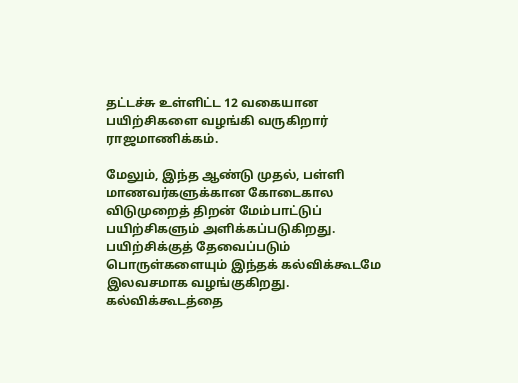தட்டச்சு உள்ளிட்ட 12 வகையான பயிற்சிகளை வழங்கி வருகிறார் ராஜமாணிக்கம்.

மேலும், இந்த ஆண்டு முதல், பள்ளி மாணவர்களுக்கான கோடைகால விடுமுறைத் திறன் மேம்பாட்டுப் பயிற்சிகளும் அளிக்கப்படுகிறது. பயிற்சிக்குத் தேவைப்படும் பொருள்களையும் இந்தக் கல்விக்கூடமே இலவசமாக வழங்குகிறது. கல்விக்கூடத்தை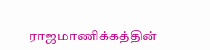ராஜமாணிக்கத்தின்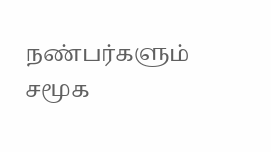நண்பர்களும் சமூக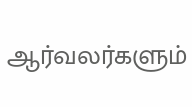ஆர்வலர்களும்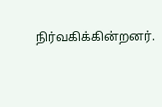நிர்வகிக்கின்றனர்.